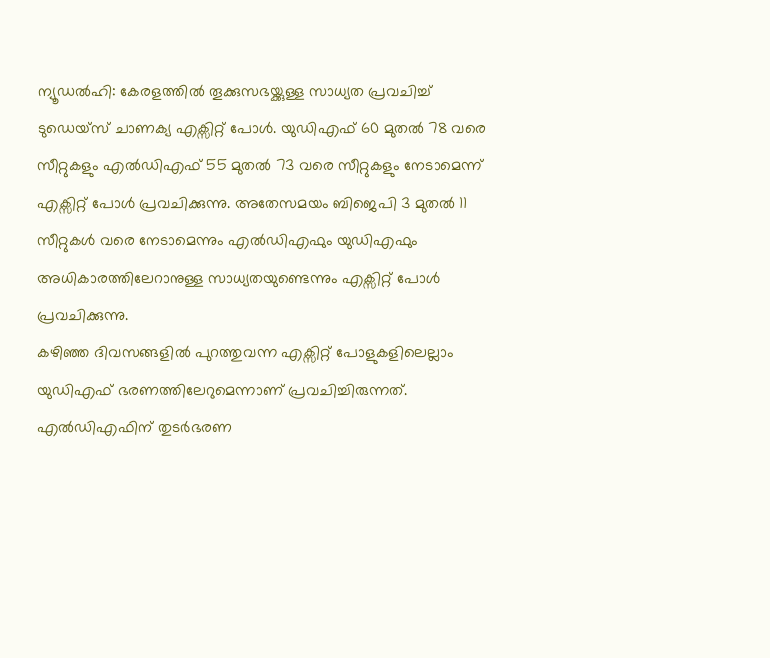ന്യൂഡൽഹി: കേരളത്തിൽ തൂക്കുസഭയ്ക്കുള്ള സാധ്യത പ്രവചിച്ച് ടുഡെയ്സ് ചാണക്യ എക്സിറ്റ് പോൾ. യുഡിഎഫ് 60 മുതൽ 78 വരെ സീറ്റുകളും എൽഡിഎഫ് 55 മുതൽ 73 വരെ സീറ്റുകളും നേടാമെന്ന് എക്സിറ്റ് പോൾ പ്രവചിക്കുന്നു. അതേസമയം ബിജെപി 3 മുതൽ 11 സീറ്റുകൾ വരെ നേടാമെന്നും എൽഡിഎഫും യുഡിഎഫും അധികാരത്തിലേറാനുള്ള സാധ്യതയുണ്ടെന്നും എക്സിറ്റ് പോൾ പ്രവചിക്കുന്നു.
കഴിഞ്ഞ ദിവസങ്ങളിൽ പുറത്തുവന്ന എക്സിറ്റ് പോളുകളിലെല്ലാം യുഡിഎഫ് ഭരണത്തിലേറുമെന്നാണ് പ്രവചിച്ചിരുന്നത്. എൽഡിഎഫിന് തുടർഭരണ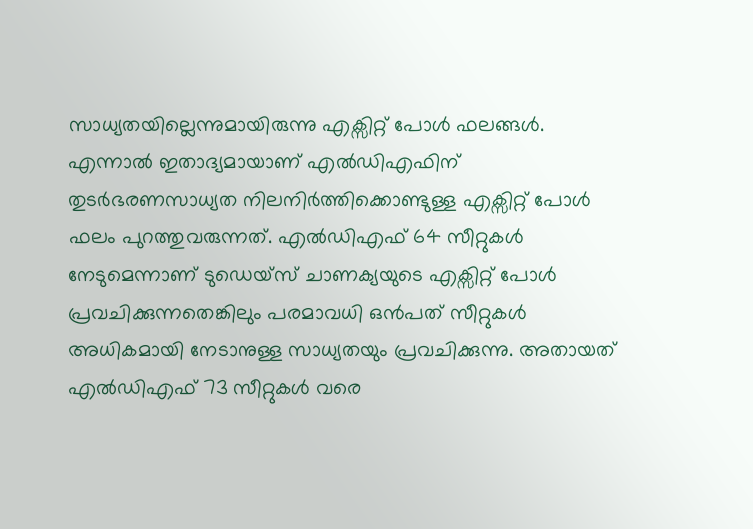സാധ്യതയില്ലെന്നുമായിരുന്നു എക്സിറ്റ് പോൾ ഫലങ്ങൾ. എന്നാൽ ഇതാദ്യമായാണ് എൽഡിഎഫിന് തുടർഭരണസാധ്യത നിലനിർത്തിക്കൊണ്ടുള്ള എക്സിറ്റ് പോൾ ഫലം പുറത്തുവരുന്നത്. എൽഡിഎഫ് 64 സീറ്റുകൾ നേടുമെന്നാണ് ടുഡെയ്സ് ചാണക്യയുടെ എക്സിറ്റ് പോൾ പ്രവചിക്കുന്നതെങ്കിലും പരമാവധി ഒൻപത് സീറ്റുകൾ അധികമായി നേടാനുള്ള സാധ്യതയും പ്രവചിക്കുന്നു. അതായത് എൽഡിഎഫ് 73 സീറ്റുകൾ വരെ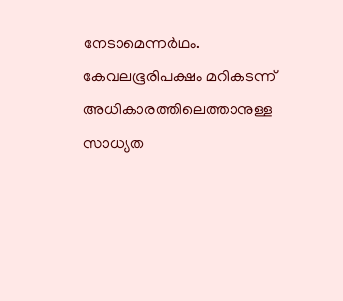നേടാമെന്നർഥം. കേവലഭൂരിപക്ഷം മറികടന്ന് അധികാരത്തിലെത്താനുള്ള സാധ്യത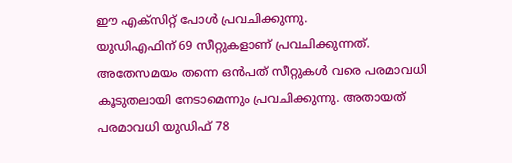ഈ എക്സിറ്റ് പോൾ പ്രവചിക്കുന്നു.
യുഡിഎഫിന് 69 സീറ്റുകളാണ് പ്രവചിക്കുന്നത്. അതേസമയം തന്നെ ഒൻപത് സീറ്റുകൾ വരെ പരമാവധി കൂടുതലായി നേടാമെന്നും പ്രവചിക്കുന്നു. അതായത് പരമാവധി യുഡിഫ് 78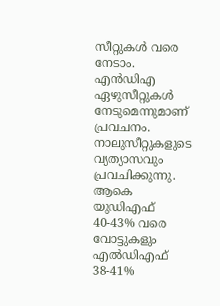സീറ്റുകൾ വരെ നേടാം. എൻഡിഎ ഏഴുസീറ്റുകൾ നേടുമെന്നുമാണ് പ്രവചനം. നാലുസീറ്റുകളുടെ വ്യത്യാസവും പ്രവചിക്കുന്നു. ആകെ യുഡിഎഫ് 40-43% വരെ വോട്ടുകളും എൽഡിഎഫ് 38-41%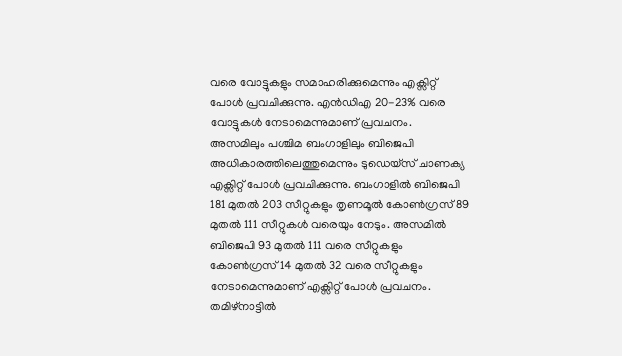വരെ വോട്ടുകളും സമാഹരിക്കുമെന്നും എക്സിറ്റ് പോൾ പ്രവചിക്കുന്നു. എൻഡിഎ 20-23% വരെ വോട്ടുകൾ നേടാമെന്നുമാണ് പ്രവചനം.
അസമിലും പശ്ചിമ ബംഗാളിലും ബിജെപി അധികാരത്തിലെത്തുമെന്നും ടുഡെയ്സ് ചാണക്യ എക്സിറ്റ് പോൾ പ്രവചിക്കുന്നു. ബംഗാളിൽ ബിജെപി 181 മുതൽ 203 സീറ്റുകളും തൃണമൂൽ കോൺഗ്രസ് 89 മുതൽ 111 സീറ്റുകൾ വരെയും നേടും. അസമിൽ ബിജെപി 93 മുതൽ 111 വരെ സീറ്റുകളും കോൺഗ്രസ് 14 മുതൽ 32 വരെ സീറ്റുകളും നേടാമെന്നുമാണ് എക്സിറ്റ് പോൾ പ്രവചനം.
തമിഴ്നാട്ടിൽ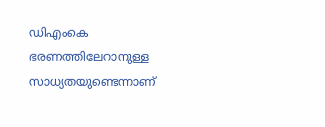ഡിഎംകെ ഭരണത്തിലേറാനുള്ള സാധ്യതയുണ്ടെന്നാണ്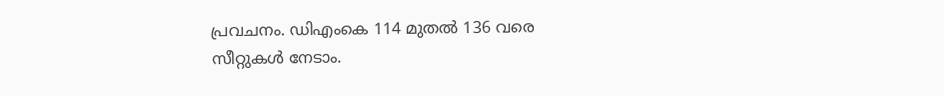പ്രവചനം. ഡിഎംകെ 114 മുതൽ 136 വരെ സീറ്റുകൾ നേടാം.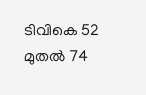ടിവികെ 52 മുതൽ 74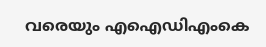വരെയും എഐഡിഎംകെ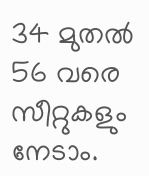34 മുതൽ 56 വരെ സീറ്റുകളും നേടാം.